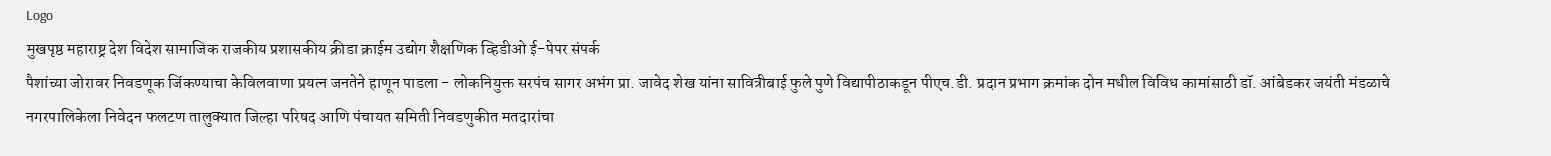Logo
मुखपृष्ठ महाराष्ट्र देश विदेश सामाजिक राजकीय प्रशासकीय क्रीडा क्राईम उद्योग शैक्षणिक व्हिडीओ ई-पेपर संपर्क
पैशांच्या जोरावर निवडणूक जिंकण्याचा केविलवाणा प्रयत्न जनतेने हाणून पाडला - लोकनियुक्त सरपंच सागर अभंग प्रा. जावेद शेख यांना सावित्रीबाई फुले पुणे विद्यापीठाकडून पीएच.डी. प्रदान प्रभाग क्रमांक दोन मधील विविध कामांसाठी डॉ. आंबेडकर जयंती मंडळाचे नगरपालिकेला निवेदन फलटण तालुक्यात जिल्हा परिषद आणि पंचायत समिती निवडणुकीत मतदारांचा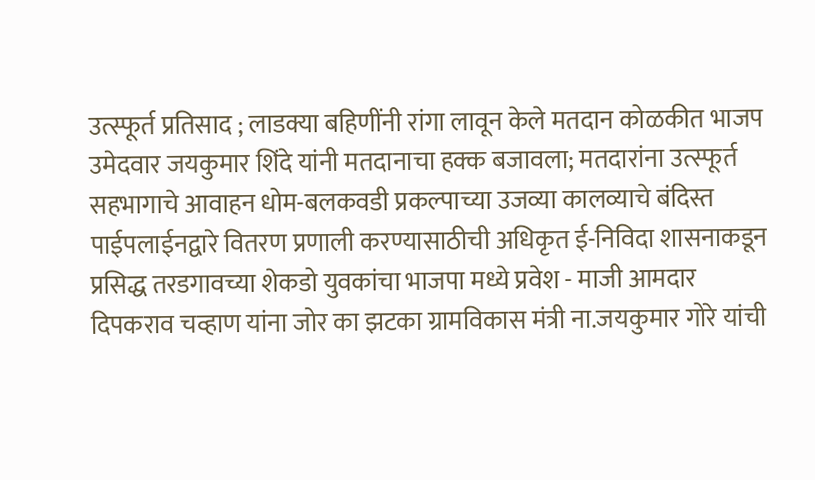उत्स्फूर्त प्रतिसाद ; लाडक्या बहिणींनी रांगा लावून केले मतदान कोळकीत भाजप उमेदवार जयकुमार शिंदे यांनी मतदानाचा हक्क बजावला; मतदारांना उत्स्फूर्त सहभागाचे आवाहन धोम-बलकवडी प्रकल्पाच्या उजव्या कालव्याचे बंदिस्त पाईपलाईनद्वारे वितरण प्रणाली करण्यासाठीची अधिकृत ई-निविदा शासनाकडून प्रसिद्ध तरडगावच्या शेकडो युवकांचा भाजपा मध्ये प्रवेश - माजी आमदार दिपकराव चव्हाण यांना जोर का झटका ग्रामविकास मंत्री ना.जयकुमार गोरे यांची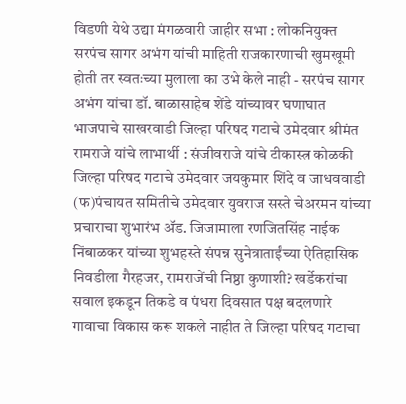विडणी येथे उद्या मंगळवारी जाहीर सभा : लोकनियुक्त सरपंच सागर अभंग यांची माहिती राजकारणाची खुमखूमी होती तर स्वतःच्या मुलाला का उभे केले नाही - सरपंच सागर अभंग यांचा डॉ. बाळासाहेब शेंडे यांच्यावर घणाघात भाजपाचे साखरवाडी जिल्हा परिषद गटाचे उमेदवार श्रीमंत रामराजे यांचे लाभार्थी : संजीवराजे यांचे टीकास्त्र कोळकी जिल्हा परिषद गटाचे उमेदवार जयकुमार शिंदे व जाधववाडी (फ)पंचायत समितीचे उमेदवार युवराज सस्ते चेअरमन यांच्या प्रचाराचा शुभारंभ ॲड. जिजामाला रणजितसिंह नाईक निंबाळकर यांच्या शुभहस्ते संपन्न सुनेत्राताईंच्या ऐतिहासिक निवडीला गैरहजर, रामराजेंची निष्ठा कुणाशी? खर्डेकरांचा सवाल इकडून तिकडे व पंधरा दिवसात पक्ष बदलणारे गावाचा विकास करू शकले नाहीत ते जिल्हा परिषद गटाचा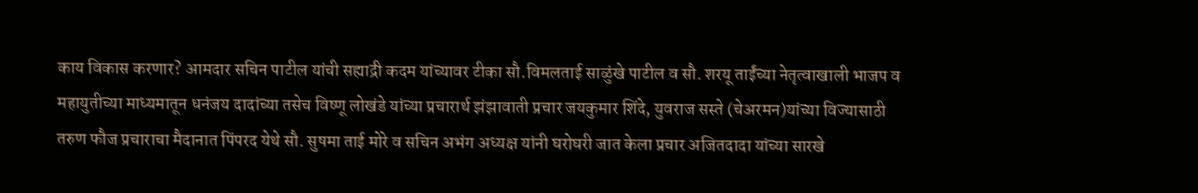काय विकास करणार? आमदार सचिन पाटील यांची सह्याद्री कदम यांच्यावर टीका सौ.विमलताई साळुंखे पाटील व सौ. शरयू ताईंच्या नेतृत्वाखाली भाजप व महायुतीच्या माध्यमातून धनंजय दादांच्या तसेच विष्णू लोखंडे यांच्या प्रचारार्थ झंझावाती प्रचार जयकुमार शिंदे, युवराज सस्ते (चेअरमन)यांच्या विज्यासाठी तरुण फौज प्रचाराचा मैदानात पिंपरद येथे सौ. सुषमा ताई मोरे व सचिन अभंग अध्यक्ष यांनी घरोघरी जात केला प्रचार अजितदादा यांच्या सारखे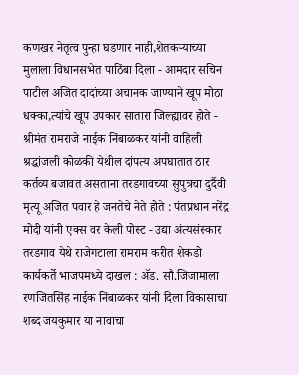कणखर नेतृत्व पुन्हा घडणार नाही,शेतकऱ्याच्या मुलाला विधानसभेत पाठिंबा दिला - आमदार सचिन पाटील अजित दादांच्या अचानक जाण्याने खूप मोठा धक्का,त्यांचे खूप उपकार सातारा जिल्ह्यावर होते - श्रीमंत रामराजे नाईक निंबाळकर यांनी वाहिली श्रद्धांजली कोळकी येथील दांपत्य अपघातात ठार कर्तव्य बजावत असताना तरडगावच्या सुपुत्रचा दुर्दैवी मृत्यू अजित पवार हे जनतेचे नेते होते : पंतप्रधान नरेंद्र मोदी यांनी एक्स वर केली पोस्ट - उद्या अंत्यसंस्कार तरडगाव येथे राजेगटाला रामराम करीत शेकडो कार्यकर्ते भाजपमध्ये दाखल : ॲड. सौ.जिजामाला रणजितसिंह नाईक निंबाळकर यांनी दिला विकासाचा शब्द जयकुमार या नावाचा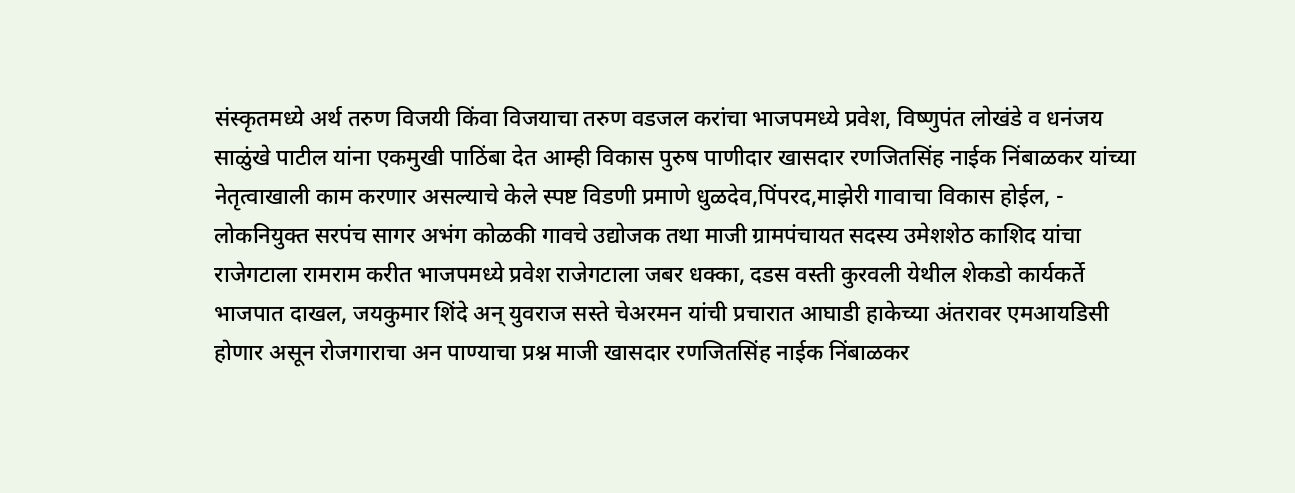संस्कृतमध्ये अर्थ तरुण विजयी किंवा विजयाचा तरुण वडजल करांचा भाजपमध्ये प्रवेश, विष्णुपंत लोखंडे व धनंजय साळुंखे पाटील यांना एकमुखी पाठिंबा देत आम्ही विकास पुरुष पाणीदार खासदार रणजितसिंह नाईक निंबाळकर यांच्या नेतृत्वाखाली काम करणार असल्याचे केले स्पष्ट विडणी प्रमाणे धुळदेव,पिंपरद,माझेरी गावाचा विकास होईल, - लोकनियुक्त सरपंच सागर अभंग कोळकी गावचे उद्योजक तथा माजी ग्रामपंचायत सदस्य उमेशशेठ काशिद यांचा राजेगटाला रामराम करीत भाजपमध्ये प्रवेश राजेगटाला जबर धक्का, दडस वस्ती कुरवली येथील शेकडो कार्यकर्ते भाजपात दाखल, जयकुमार शिंदे अन् युवराज सस्ते चेअरमन यांची प्रचारात आघाडी हाकेच्या अंतरावर एमआयडिसी होणार असून रोजगाराचा अन पाण्याचा प्रश्न माजी खासदार रणजितसिंह नाईक निंबाळकर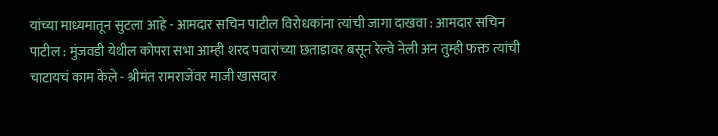यांच्या माध्यमातून सुटला आहे - आमदार सचिन पाटील विरोधकांना त्यांची जागा दाखवा : आमदार सचिन पाटील : मुंजवडी येथील कोपरा सभा आम्ही शरद पवारांच्या छताडावर बसून रेल्वे नेली अन तुम्ही फक्त त्यांची चाटायचं काम केले - श्रीमंत रामराजेंवर माजी खासदार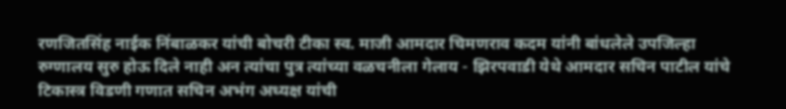रणजितसिंह नाईक निंबाळकर यांची बोचरी टीका स्व. माजी आमदार चिमणराव कदम यांनी बांधलेले उपजिल्हा रुग्णालय सुरु होऊ दिले नाही अन त्यांचा पुत्र त्यांच्या वळचनीला गेलाय - झिरपवाडी येथे आमदार सचिन पाटील यांचे टिकास्त्र विडणी गणात सचिन अभंग अध्यक्ष यांची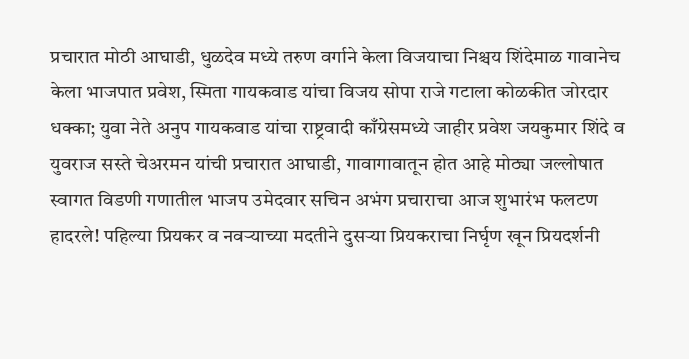प्रचारात मोठी आघाडी, धुळदेव मध्ये तरुण वर्गाने केला विजयाचा निश्चय शिंदेमाळ गावानेच केला भाजपात प्रवेश, स्मिता गायकवाड यांचा विजय सोपा राजे गटाला कोळकीत जोरदार धक्का; युवा नेते अनुप गायकवाड यांचा राष्ट्रवादी काँग्रेसमध्ये जाहीर प्रवेश जयकुमार शिंदे व युवराज सस्ते चेअरमन यांची प्रचारात आघाडी, गावागावातून होत आहे मोठ्या जल्लोषात स्वागत विडणी गणातील भाजप उमेदवार सचिन अभंग प्रचाराचा आज शुभारंभ फलटण हादरले! पहिल्या प्रियकर व नवऱ्याच्या मदतीने दुसऱ्या प्रियकराचा निर्घृण खून प्रियदर्शनी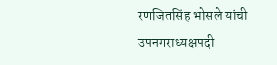रणजितसिंह भोसले यांची उपनगराध्यक्षपदी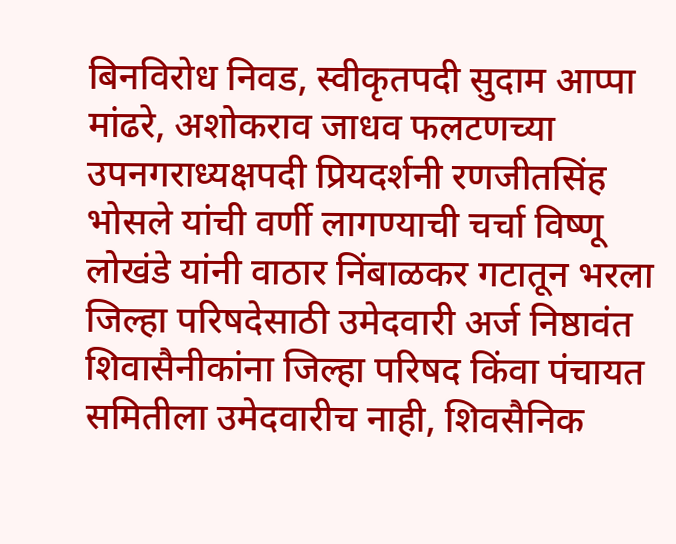बिनविरोध निवड, स्वीकृतपदी सुदाम आप्पा मांढरे, अशोकराव जाधव फलटणच्या उपनगराध्यक्षपदी प्रियदर्शनी रणजीतसिंह भोसले यांची वर्णी लागण्याची चर्चा विष्णू लोखंडे यांनी वाठार निंबाळकर गटातून भरला जिल्हा परिषदेसाठी उमेदवारी अर्ज निष्ठावंत शिवासैनीकांना जिल्हा परिषद किंवा पंचायत समितीला उमेदवारीच नाही, शिवसैनिक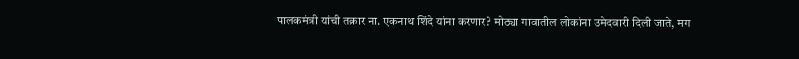पालकमंत्री यांची तक्रार ना. एकनाथ शिंदे यांना करणार? मोठ्या गावातील लोकांना उमेदवारी दिली जाते, मग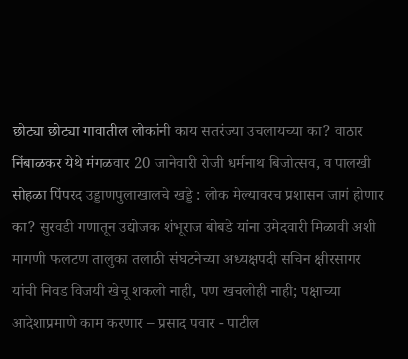छोट्या छोट्या गावातील लोकांनी काय सतरंज्या उचलायच्या का? वाठार निंबाळकर येथे मंगळवार 20 जानेवारी रोजी धर्मनाथ बिजोत्सव, व पालखी सोहळा पिंपरद उड्डाणपुलाखालचे खड्डे : लोक मेल्यावरच प्रशासन जागं होणार का? सुरवडी गणातून उद्योजक शंभूराज बोबडे यांना उमेदवारी मिळावी अशी मागणी फलटण तालुका तलाठी संघटनेच्या अध्यक्षपदी सचिन क्षीरसागर यांची निवड विजयी खेचू शकलो नाही, पण खचलोही नाही; पक्षाच्या आदेशाप्रमाणे काम करणार – प्रसाद पवार - पाटील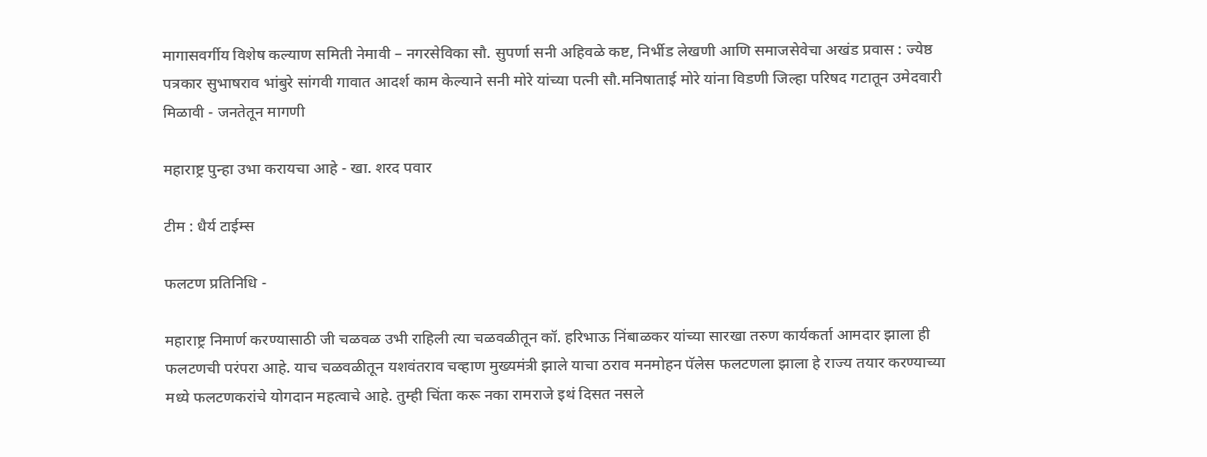मागासवर्गीय विशेष कल्याण समिती नेमावी – नगरसेविका सौ. सुपर्णा सनी अहिवळे कष्ट, निर्भीड लेखणी आणि समाजसेवेचा अखंड प्रवास : ज्येष्ठ पत्रकार सुभाषराव भांबुरे सांगवी गावात आदर्श काम केल्याने सनी मोरे यांच्या पत्नी सौ.मनिषाताई मोरे यांना विडणी जिल्हा परिषद गटातून उमेदवारी मिळावी - जनतेतून मागणी

महाराष्ट्र पुन्हा उभा करायचा आहे - खा. शरद पवार

टीम : धैर्य टाईम्स

फलटण प्रतिनिधि -

महाराष्ट्र निमार्ण करण्यासाठी जी चळवळ उभी राहिली त्या चळवळीतून कॉ. हरिभाऊ निंबाळकर यांच्या सारखा तरुण कार्यकर्ता आमदार झाला ही फलटणची परंपरा आहे. याच चळवळीतून यशवंतराव चव्हाण मुख्यमंत्री झाले याचा ठराव मनमोहन पॅलेस फलटणला झाला हे राज्य तयार करण्याच्या मध्ये फलटणकरांचे योगदान महत्वाचे आहे. तुम्ही चिंता करू नका रामराजे इथं दिसत नसले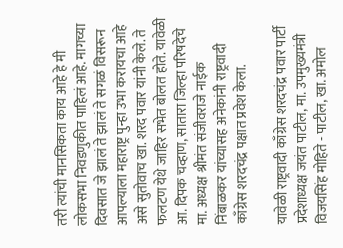तरी त्यांची मानसिकता काय आहे हे मी लोकसभा निवडणुकीत पाहिलं आहे. मागच्या दिवसात जे झालं ते झालं ते सगळं विसरून आपल्याला महाराष्ट्र पुन्हा उभा करायचा आहे असे सुतोवाच खा. शरद पवार यांनी केले. ते फलटण येथे जाहिर सभेत बोलत होते. यावेळी आ. दिपक चव्हाण, सातारा जिल्हा परिषदेचे मा. अध्यक्ष श्रीमंत संजीवराजे नाईक निंबाळकर यांच्यासह अनेकांनी राष्ट्रवादी काँग्रेस शरदचंद्र पक्षात प्रवेश केला.

यावेळी राष्ट्रवादी काँग्रेस शरदचंद्र पवार पार्टी प्रदेशाध्यक्ष जयंत पाटील, मा. उपमुख्यमंत्री विजयसिंह मोहिते - पाटील, खा. अमोल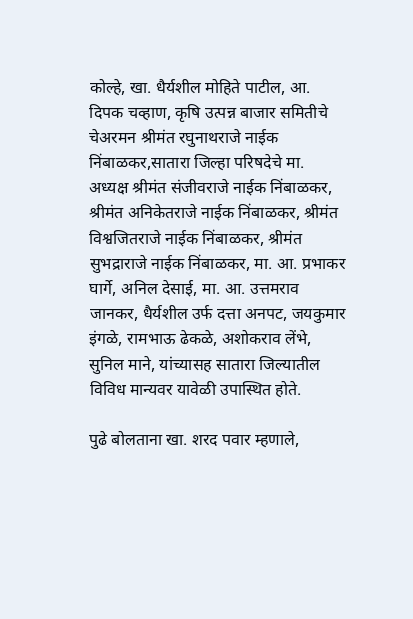कोल्हे, खा. धैर्यशील मोहिते पाटील, आ. दिपक चव्हाण, कृषि उत्पन्न बाजार समितीचे चेअरमन श्रीमंत रघुनाथराजे नाईक निंबाळकर,सातारा जिल्हा परिषदेचे मा. अध्यक्ष श्रीमंत संजीवराजे नाईक निंबाळकर, श्रीमंत अनिकेतराजे नाईक निंबाळकर, श्रीमंत विश्वजितराजे नाईक निंबाळकर, श्रीमंत सुभद्राराजे नाईक निंबाळकर, मा. आ. प्रभाकर घार्गे, अनिल देसाई, मा. आ. उत्तमराव जानकर, धैर्यशील उर्फ दत्ता अनपट, जयकुमार इंगळे, रामभाऊ ढेकळे, अशोकराव लेंभे, सुनिल माने, यांच्यासह सातारा जिल्यातील विविध मान्यवर यावेळी उपास्थित होते.

पुढे बोलताना खा. शरद पवार म्हणाले,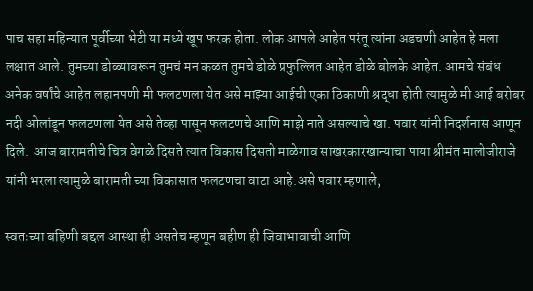पाच सहा महिन्यात पूर्वीच्या भेटी या मध्ये खूप फरक होता. लोक आपले आहेत परंतू त्यांना अडचणी आहेत हे मला लक्षात आले. तुमच्या डोळ्यावरून तुमचं मन कळत तुमचे डोळे प्रफुल्लित आहेत डोळे बोलके आहेत. आमचे संबंध अनेक वर्षांचे आहेत लहानपणी मी फलटणला येत असे माझ्या आईची एका ठिकाणी श्रद्धा होती त्यामुळे मी आई बरोबर नदी ओलांडून फलटणला येत असे तेव्हा पासून फलटणचे आणि माझे नाते असल्याचे खा. पवार यांनी निदर्शनास आणून दिले.  आज बारामतीचे चित्र वेगळे दिसते त्यात विकास दिसतो माळेगाव साखरकारखान्याचा पाया श्रीमंत मालोजीराजे यांनी भरला त्यामुळे बारामती च्या विकासात फलटणचा वाटा आहे.असे पवार म्हणाले,

स्वतःच्या बहिणी बद्दल आस्था ही असतेच म्हणून बहीण ही जिवाभावाची आणि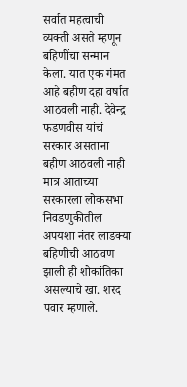सर्वात महत्वाची व्यक्ती असते म्हणून बहिणींचा सन्मान केला. यात एक गंमत आहे बहीण दहा वर्षात आठवली नाही. देवेन्द्र फडणवीस यांचं सरकार असताना बहीण आठवली नाही मात्र आताच्या सरकारला लोकसभा निवडणुकीतील अपयशा नंतर लाडक्या बहिणीची आठवण झाली ही शोकांतिका असल्याचे खा. शरद पवार म्हणाले.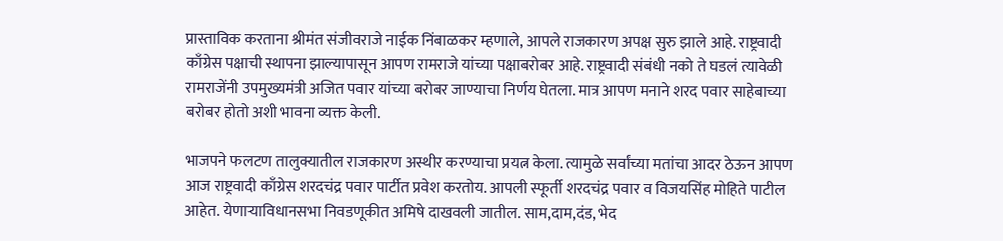प्रास्ताविक करताना श्रीमंत संजीवराजे नाईक निंबाळकर म्हणाले, आपले राजकारण अपक्ष सुरु झाले आहे. राष्ट्रवादी काँग्रेस पक्षाची स्थापना झाल्यापासून आपण रामराजे यांच्या पक्षाबरोबर आहे. राष्ट्रवादी संबंधी नको ते घडलं त्यावेळी रामराजेंनी उपमुख्यमंत्री अजित पवार यांच्या बरोबर जाण्याचा निर्णय घेतला. मात्र आपण मनाने शरद पवार साहेबाच्या बरोबर होतो अशी भावना व्यक्त केली.

भाजपने फलटण तालुक्यातील राजकारण अस्थीर करण्याचा प्रयत्न केला. त्यामुळे सर्वांच्या मतांचा आदर ठेऊन आपण आज राष्ट्रवादी काँग्रेस शरदचंद्र पवार पार्टीत प्रवेश करतोय. आपली स्फूर्ती शरदचंद्र पवार व विजयसिंह मोहिते पाटील आहेत. येणाऱ्याविधानसभा निवडणूकीत अमिषे दाखवली जातील. साम,दाम,दंड, भेद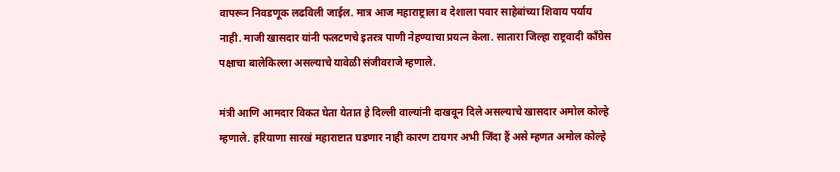वापरून निवडणूक लढविली जाईल. मात्र आज महाराष्ट्राला व देशाला पवार साहेबांच्या शिवाय पर्याय नाही. माजी खासदार यांनी फलटणचे इतरत्र पाणी नेहण्याचा प्रयत्न केला. सातारा जिल्हा राष्ट्रवादी काँग्रेस पक्षाचा बालेकिल्ला असल्याचे यावेळी संजीवराजे म्हणाले.

मंत्री आणि आमदार विकत घेता येतात हे दिल्ली वाल्यांनी दाखवून दिले असल्याचे खासदार अमोल कोल्हे म्हणाले. हरियाणा सारखं महाराष्टात घडणार नाही कारण टायगर अभी जिंदा हैं असे म्हणत अमोल कोल्हे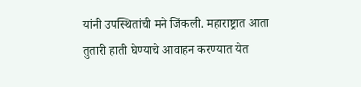यांनी उपस्थितांची मने जिंकली. महाराष्ट्रात आता तुतारी हाती घेण्याचे आवाहन करण्यात येत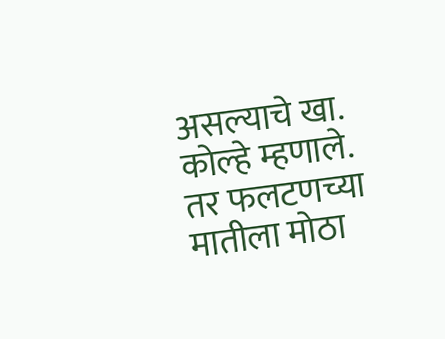असल्याचे खा. कोल्हे म्हणाले. तर फलटणच्या मातीला मोठा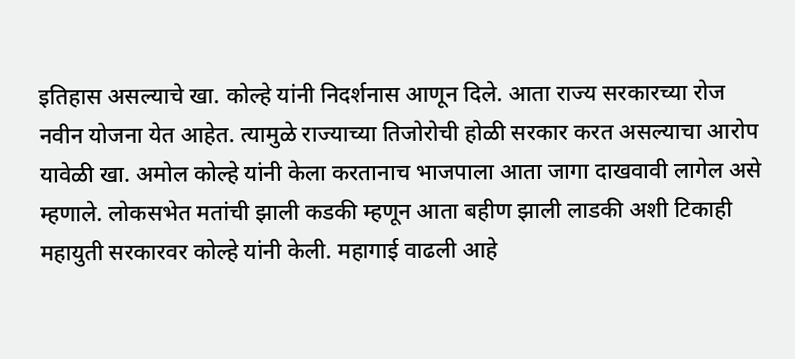इतिहास असल्याचे खा. कोल्हे यांनी निदर्शनास आणून दिले. आता राज्य सरकारच्या रोज नवीन योजना येत आहेत. त्यामुळे राज्याच्या तिजोरोची होळी सरकार करत असल्याचा आरोप यावेळी खा. अमोल कोल्हे यांनी केला करतानाच भाजपाला आता जागा दाखवावी लागेल असे म्हणाले. लोकसभेत मतांची झाली कडकी म्हणून आता बहीण झाली लाडकी अशी टिकाही महायुती सरकारवर कोल्हे यांनी केली. महागाई वाढली आहे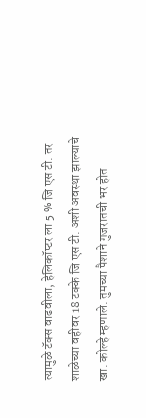त्यामुळे टॅक्स वाढवीला, हेलिकॉप्टर ला 5 % जि एस टी. तर शाळेच्या वहीवर 18 टक्के जि एस टी. अशी अवस्था झाल्याचे खा. कोल्हे म्हणाले. तुमच्या पैशाने गुजरातची भर होत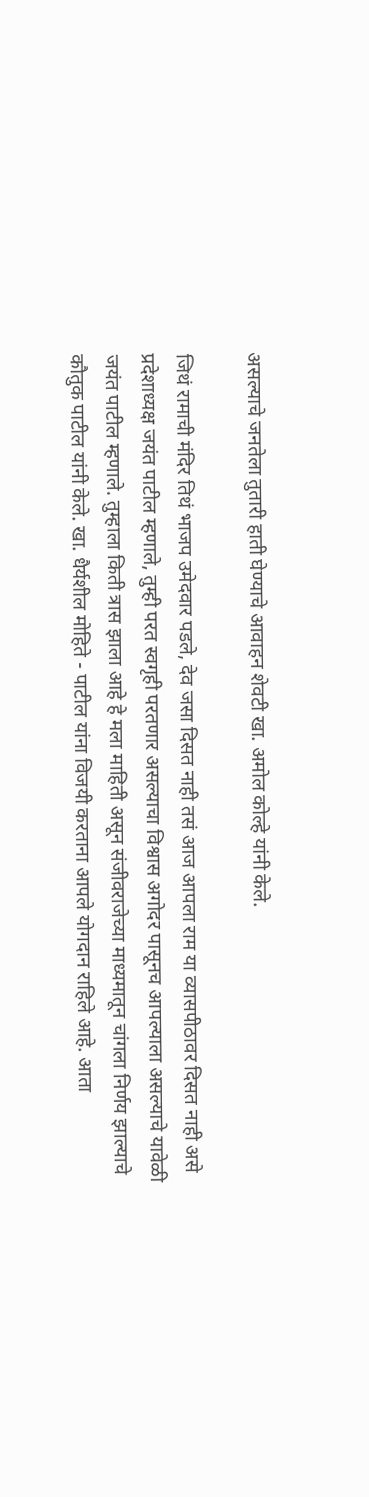असल्याचे जनतेला तुतारी हाती घेण्याचे आवाहन शेवटी खा. अमोल कोल्हे यांनी केले.

जिथं रामाची मंदिर तिथं भाजप उमेदवार पडले, देव जसा दिसत नाही तसं आज आपला राम या व्यासपीठावर दिसत नाही असे प्रदेशाध्यक्ष जयंत पाटील म्हणाले, तुम्ही परत स्वगृही परतणार असल्याचा विश्वास अगोदर पासूनच आपल्याला असल्याचे यावेळी जयंत पाटील म्हणाले. तुम्हाला किती त्रास झाला आहे हे मला माहिती असून संजीवराजेच्या माध्यमातून चांगला निर्णय झाल्याचे कौतुक पाटील यांनी केले. खा. धैर्यशील मोहिते - पाटील यांना विजयी करताना आपले योगदान राहिले आहे. आता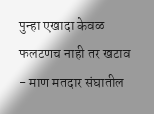पुन्हा एखादा केवळ फलटणच नाही तर खटाव - माण मतदार संघातील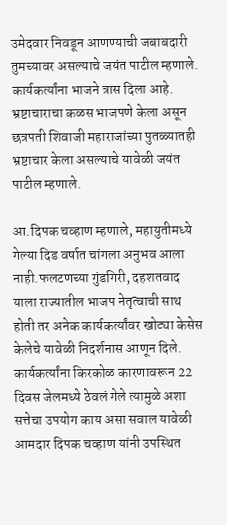उमेदवार निवडून आणण्याची जबाबदारी तुमच्यावर असल्याचे जयंत पाटील म्हणाले. कार्यकर्त्यांना भाजने त्रास दिला आहे. भ्रष्टाचाराचा कळस भाजपणे केला असून छत्रपती शिवाजी महाराजांच्या पुतळ्यातही भ्रष्टाचार केला असल्याचे यावेळी जयंत पाटील म्हणाले.

आ.दिपक चव्हाण म्हणाले, महायुतीमध्ये गेल्या दिड वर्षात चांगला अनुभव आला नाही.फलटणच्या गुंडगिरी, दहशतवाद याला राज्यातील भाजप नेतृत्वाची साथ होती तर अनेक कार्यकर्त्यांवर खोट्या केसेस केलेचे यावेळी निदर्शनास आणून दिले. कार्यकर्त्यांना किरकोळ कारणावरून 22 दिवस जेलमध्ये ठेवलं गेले त्यामुळे अशा सत्तेचा उपयोग काय असा सवाल यावेळी आमदार दिपक चव्हाण यांनी उपस्थित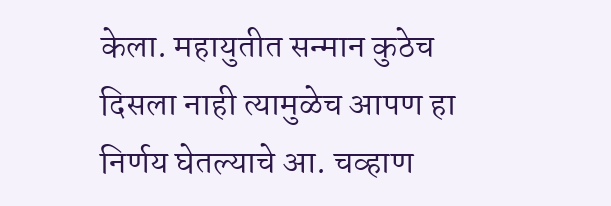केला. महायुतीत सन्मान कुठेच दिसला नाही त्यामुळेच आपण हा निर्णय घेतल्याचे आ. चव्हाण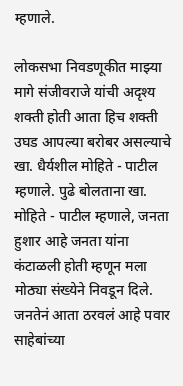म्हणाले.

लोकसभा निवडणूकीत माझ्या मागे संजीवराजे यांची अदृश्य शक्ती होती आता हिच शक्ती उघड आपल्या बरोबर असल्याचे खा. धैर्यशील मोहिते - पाटील म्हणाले. पुढे बोलताना खा. मोहिते - पाटील म्हणाले, जनता हुशार आहे जनता यांना कंटाळली होती म्हणून मला मोठ्या संख्येने निवडून दिले. जनतेनं आता ठरवलं आहे पवार साहेबांच्या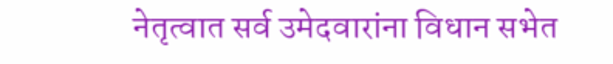नेतृत्वात सर्व उमेदवारांना विधान सभेत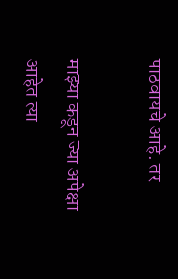पाठवायचे आहे. तर

माझ्या कडून ज्या अपेक्षा आहेत त्या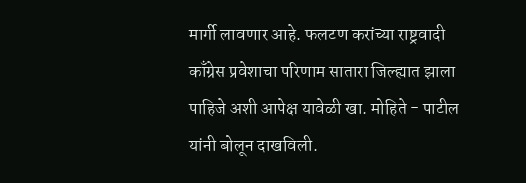मार्गी लावणार आहे. फलटण करांच्या राष्ट्रवादी काँग्रेस प्रवेशाचा परिणाम सातारा जिल्ह्यात झाला पाहिजे अशी आपेक्ष यावेळी खा. मोहिते - पाटील यांनी बोलून दाखविली.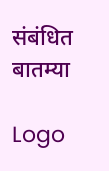संबंधित बातम्या

Logo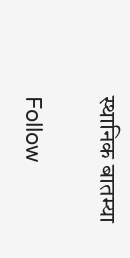स्थानिक बातम्या

Follow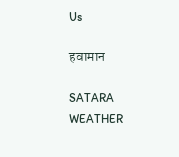Us

हवामान

SATARA WEATHER